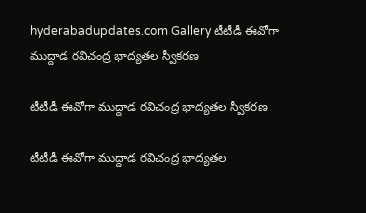hyderabadupdates.com Gallery టీటీడీ ఈవోగా ముద్దాడ రవిచంద్ర భాద్యతల స్వీక‌ర‌ణ‌

టీటీడీ ఈవోగా ముద్దాడ రవిచంద్ర భాద్యతల స్వీక‌ర‌ణ‌

టీటీడీ ఈవోగా ముద్దాడ రవిచంద్ర భాద్యతల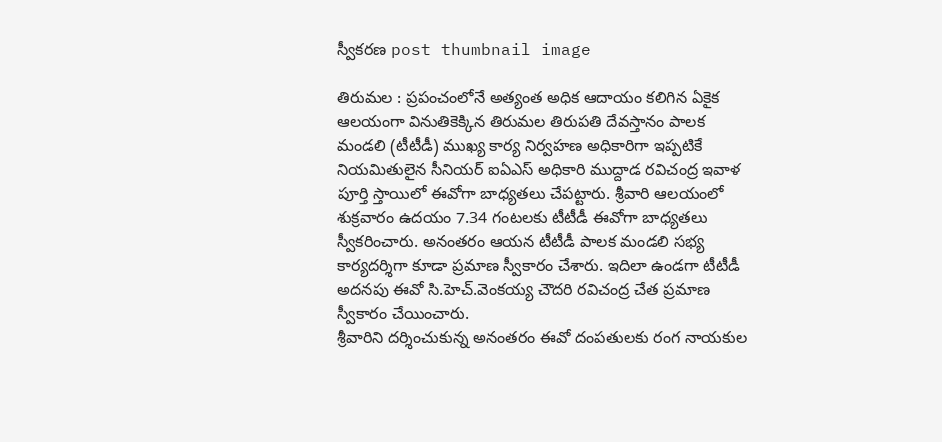స్వీక‌ర‌ణ‌ post thumbnail image

తిరుమల : ప్ర‌పంచంలోనే అత్యంత అధిక ఆదాయం క‌లిగిన ఏకైక ఆల‌యంగా వినుతికెక్కిన తిరుమ‌ల తిరుప‌తి దేవ‌స్తానం పాల‌క మండ‌లి (టీటీడీ) ముఖ్య కార్య నిర్వ‌హ‌ణ అధికారిగా ఇప్ప‌టికే నియ‌మితులైన సీనియర్ ఐఏఎస్ అధికారి ముద్దాడ ర‌విచంద్ర ఇవాళ పూర్తి స్తాయిలో ఈవోగా బాధ్య‌త‌లు చేప‌ట్టారు. శ్రీవారి ఆలయంలో శుక్రవారం ఉదయం 7.34 గంటలకు టీటీడీ ఈవోగా బాధ్యతలు స్వీకరించారు. అనంతరం ఆయన టీటీడీ పాలక మండలి సభ్య కార్యదర్శిగా కూడా ప్రమాణ స్వీకారం చేశారు. ఇదిలా ఉండ‌గా టీటీడీ అదనపు ఈవో సి.హెచ్.వెంకయ్య చౌదరి ర‌విచంద్ర‌ చేత ప్రమాణ స్వీకారం చేయించారు.
శ్రీవారిని దర్శించుకున్న అనంతరం ఈవో దంపతులకు రంగ నాయకుల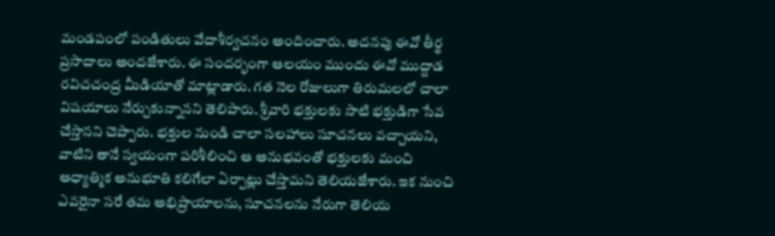మండపంలో పండితులు వేదాశీర్వచనం అందించారు. అదనపు ఈవో తీర్థ ప్రసాదాలు అందజేశారు. ఈ సందర్భంగా ఆలయం ముందు ఈవో ముద్దాడ ర‌విచ‌చంద్ర మీడియాతో మాట్లాడారు. గత నెల రోజులుగా తిరుమలలో చాలా విషయాలు నేర్చుకున్నానని తెలిపారు. శ్రీవారి భక్తులకు సాటి భక్తుడిగా సేవ చేస్తానని చెప్పారు. భక్తుల నుండి చాలా సలహాలు సూచనలు వచ్చాయని, వాటిని తానే స్వయంగా పరిశీలించి ఆ అనుభవంతో భక్తులకు మంచి ఆధ్యాత్మిక అనుభూతి కలిగేలా ఏర్పాట్లు చేస్తామని తెలియజేశారు. ఇక నుంచి ఎవ‌రైనా స‌రే త‌మ అభిప్రాయాల‌ను, సూచ‌న‌ల‌ను నేరుగా తెలియ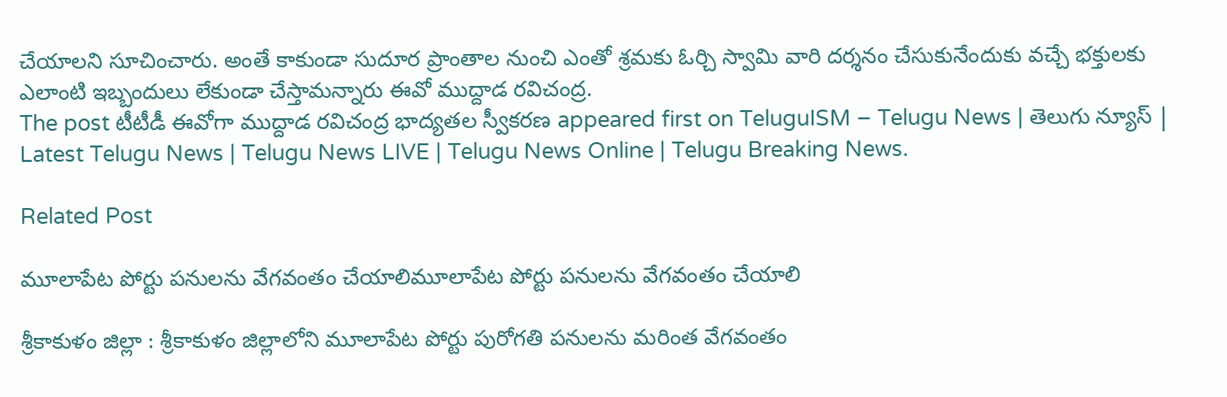చేయాల‌ని సూచించారు. అంతే కాకుండా సుదూర ప్రాంతాల నుంచి ఎంతో శ్ర‌మ‌కు ఓర్చి స్వామి వారి ద‌ర్శ‌నం చేసుకునేందుకు వ‌చ్చే భ‌క్తుల‌కు ఎలాంటి ఇబ్బందులు లేకుండా చేస్తామ‌న్నారు ఈవో ముద్దాడ ర‌విచంద్ర‌.
The post టీటీడీ ఈవోగా ముద్దాడ రవిచంద్ర భాద్యతల స్వీక‌ర‌ణ‌ appeared first on TeluguISM – Telugu News | తెలుగు న్యూస్ | Latest Telugu News | Telugu News LIVE | Telugu News Online | Telugu Breaking News.

Related Post

మూలాపేట పోర్టు ప‌నుల‌ను వేగ‌వంతం చేయాలిమూలాపేట పోర్టు ప‌నుల‌ను వేగ‌వంతం చేయాలి

శ్రీ‌కాకుళం జిల్లా : శ్రీ‌కాకుళం జిల్లాలోని మూలాపేట పోర్టు పురోగ‌తి ప‌నుల‌ను మ‌రింత వేగ‌వంతం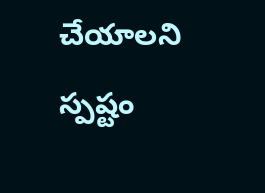చేయాల‌ని స్ప‌ష్టం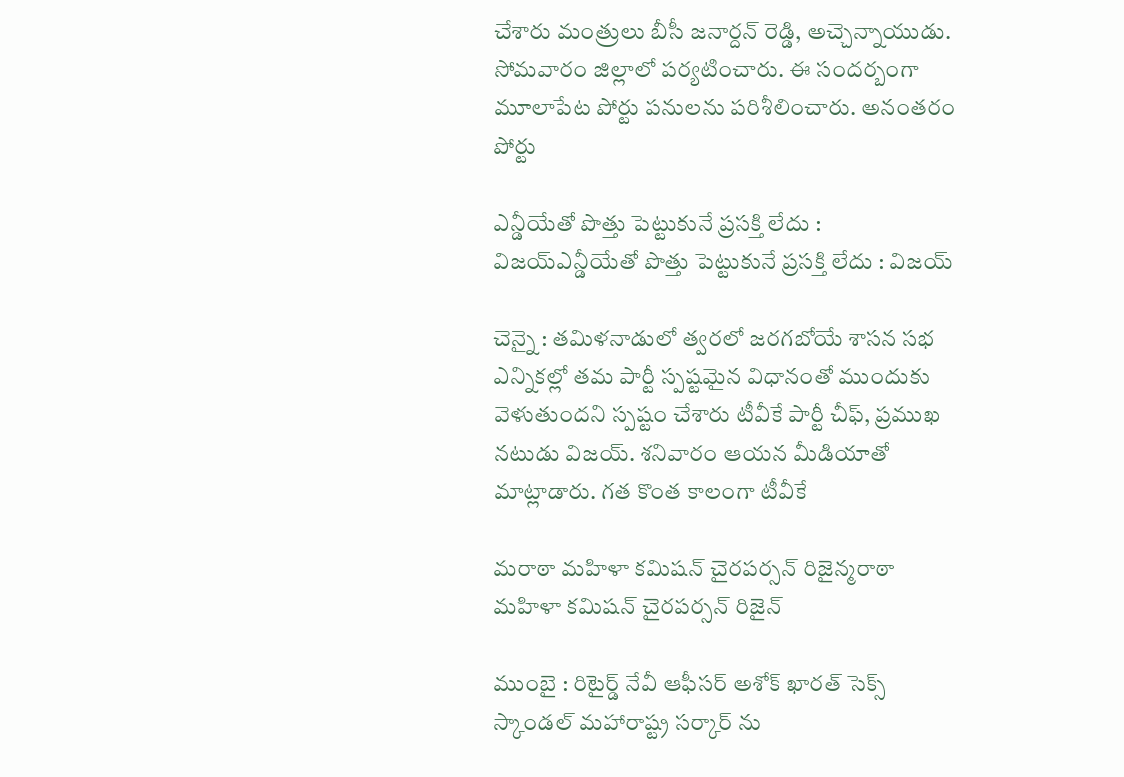చేశారు మంత్రులు బీసీ జ‌నార్ద‌న్ రెడ్డి, అచ్చెన్నాయుడు. సోమ‌వారం జిల్లాలో ప‌ర్య‌టించారు. ఈ సంద‌ర్బంగా మూలాపేట పోర్టు ప‌నుల‌ను ప‌రిశీలించారు. అనంతరం పోర్టు

ఎన్డీయేతో పొత్తు పెట్టుకునే ప్ర‌స‌క్తి లేదు : విజ‌య్ఎన్డీయేతో పొత్తు పెట్టుకునే ప్ర‌స‌క్తి లేదు : విజ‌య్

చెన్నై : త‌మిళ‌నాడులో త్వ‌ర‌లో జ‌ర‌గ‌బోయే శాస‌న స‌భ ఎన్నిక‌ల్లో త‌మ పార్టీ స్ప‌ష్ట‌మైన విధానంతో ముందుకు వెళుతుంద‌ని స్ప‌ష్టం చేశారు టీవీకే పార్టీ చీఫ్, ప్ర‌ముఖ న‌టుడు విజ‌య్. శ‌నివారం ఆయ‌న మీడియాతో మాట్లాడారు. గ‌త కొంత కాలంగా టీవీకే

మ‌రాఠా మ‌హిళా క‌మిషన్ చైరప‌ర్స‌న్ రిజైన్మ‌రాఠా మ‌హిళా క‌మిషన్ చైరప‌ర్స‌న్ రిజైన్

ముంబై : రిటైర్డ్ నేవీ ఆఫీస‌ర్ అశోక్ ఖార‌త్ సెక్స్ స్కాండల్ మ‌హారాష్ట్ర స‌ర్కార్ ను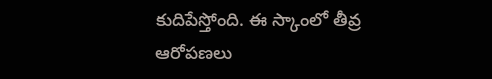కుదిపేస్తోంది. ఈ స్కాంలో తీవ్ర ఆరోప‌ణ‌లు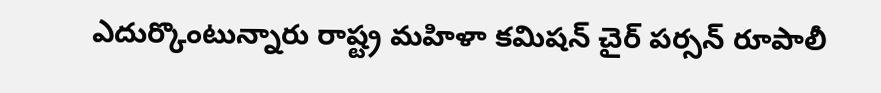ఎదుర్కొంటున్నారు రాష్ట్ర మ‌హిళా క‌మిష‌న్ చైర్ ప‌ర్స‌న్ రూపాలీ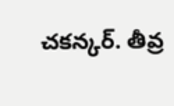చ‌క‌న్క‌ర్. తీవ్ర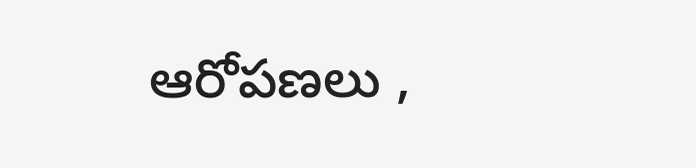ఆరోప‌ణ‌లు ,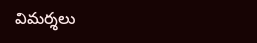విమ‌ర్శ‌లు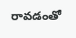రావ‌డంతో